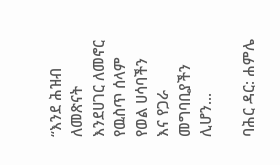“እንደ ሕዝብ ለመጽናት እንደሀገር ለመኖር የዉስጥ ሰላም የወል ሀሳባችን እና የጋራ መግባቢያችን ሊሆን...

ባሕር ዳር: ሐምሌ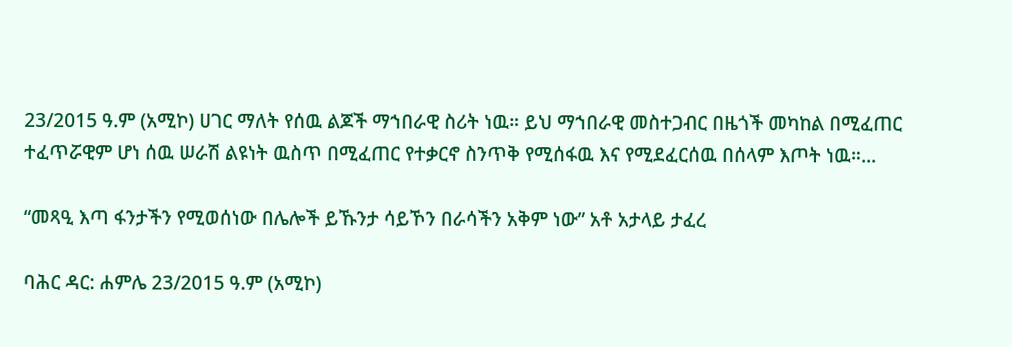23/2015 ዓ.ም (አሚኮ) ሀገር ማለት የሰዉ ልጆች ማኀበራዊ ስሪት ነዉ። ይህ ማኀበራዊ መስተጋብር በዜጎች መካከል በሚፈጠር ተፈጥሯዊም ሆነ ሰዉ ሠራሽ ልዩነት ዉስጥ በሚፈጠር የተቃርኖ ስንጥቅ የሚሰፋዉ እና የሚደፈርሰዉ በሰላም እጦት ነዉ።...

“መጻዒ እጣ ፋንታችን የሚወሰነው በሌሎች ይኹንታ ሳይኾን በራሳችን አቅም ነው” አቶ አታላይ ታፈረ

ባሕር ዳር: ሐምሌ 23/2015 ዓ.ም (አሚኮ)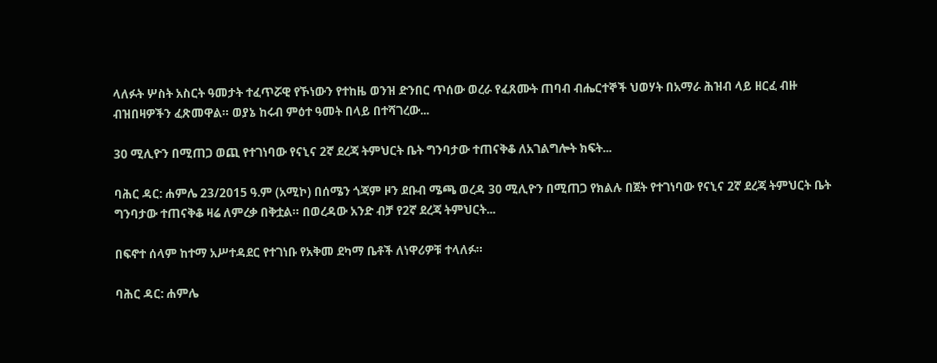ላለፉት ሦስት አስርት ዓመታት ተፈጥሯዊ የኾነውን የተከዜ ወንዝ ድንበር ጥሰው ወረራ የፈጸሙት ጠባብ ብሔርተኞች ህወሃት በአማራ ሕዝብ ላይ ዘርፈ ብዙ ብዝበዛዎችን ፈጽመዋል። ወያኔ ከሩብ ምዕተ ዓመት በላይ በተሻገረው...

30 ሚሊዮን በሚጠጋ ወጪ የተገነባው የናኒና 2ኛ ደረጃ ትምህርት ቤት ግንባታው ተጠናቅቆ ለአገልግሎት ክፍት...

ባሕር ዳር: ሐምሌ 23/2015 ዓ.ም (አሚኮ) በሰሜን ጎጃም ዞን ደቡብ ሜጫ ወረዳ 30 ሚሊዮን በሚጠጋ የክልሉ በጀት የተገነባው የናኒና 2ኛ ደረጃ ትምህርት ቤት ግንባታው ተጠናቅቆ ዛሬ ለምረቃ በቅቷል። በወረዳው አንድ ብቻ የ2ኛ ደረጃ ትምህርት...

በፍኖተ ሰላም ከተማ አሥተዳደር የተገነቡ የአቅመ ደካማ ቤቶች ለነዋሪዎቹ ተላለፉ።

ባሕር ዳር: ሐምሌ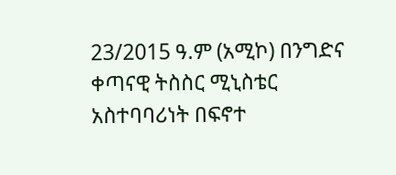23/2015 ዓ.ም (አሚኮ) በንግድና ቀጣናዊ ትስስር ሚኒስቴር አስተባባሪነት በፍኖተ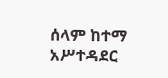ሰላም ከተማ አሥተዳደር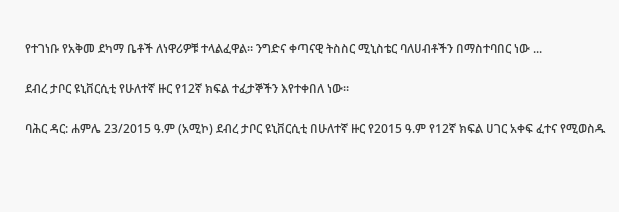የተገነቡ የአቅመ ደካማ ቤቶች ለነዋሪዎቹ ተላልፈዋል። ንግድና ቀጣናዊ ትስስር ሚኒስቴር ባለሀብቶችን በማስተባበር ነው ...

ደብረ ታቦር ዩኒቨርሲቲ የሁለተኛ ዙር የ12ኛ ክፍል ተፈታኞችን እየተቀበለ ነው።

ባሕር ዳር: ሐምሌ 23/2015 ዓ.ም (አሚኮ) ደብረ ታቦር ዩኒቨርሲቲ በሁለተኛ ዙር የ2015 ዓ.ም የ12ኛ ክፍል ሀገር አቀፍ ፈተና የሚወስዱ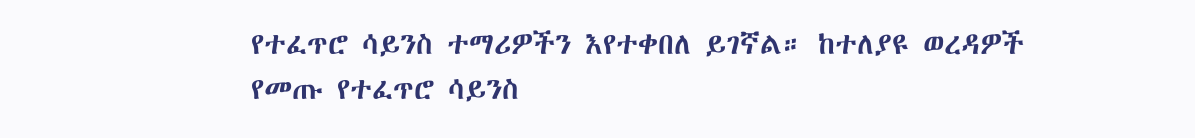የተፈጥሮ ሳይንስ ተማሪዎችን እየተቀበለ ይገኛል። ከተለያዩ ወረዳዎች የመጡ የተፈጥሮ ሳይንስ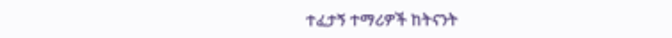ተፈታኝ ተማሪዎች ከትናንት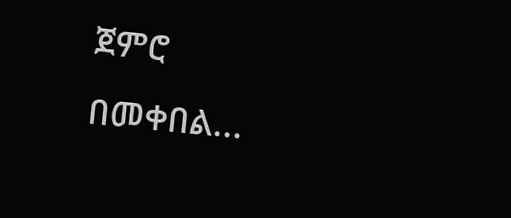ጀምሮ በመቀበል...